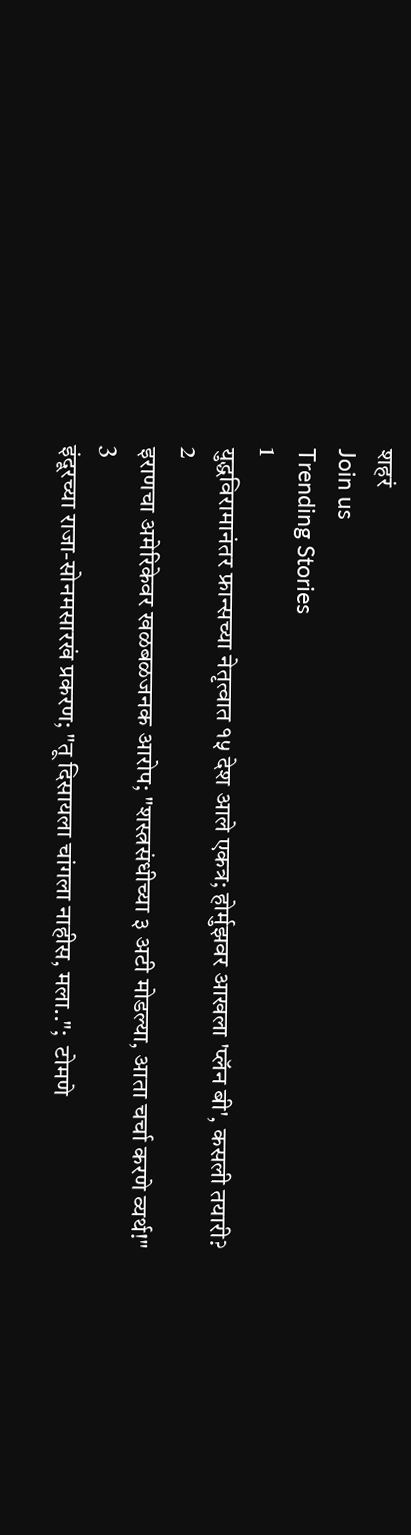शहरं
Join us
Trending Stories
1
युद्धविरामानंतर फ्रान्सच्या नेतृत्वात १५ देश आले एकत्र; होर्मुझवर आखला 'प्लॅन बी', कसली तयारी?
2
इराणचा अमेरिकेवर खळबळजनक आरोप; "शस्त्रसंधीच्या ३ अटी मोडल्या, आता चर्चा करणे व्यर्थ!"
3
इंदूरच्या राजा-सोनमसारखं प्रकरण; "तू दिसायला चांगला नाहीस, मला..";  टोमणे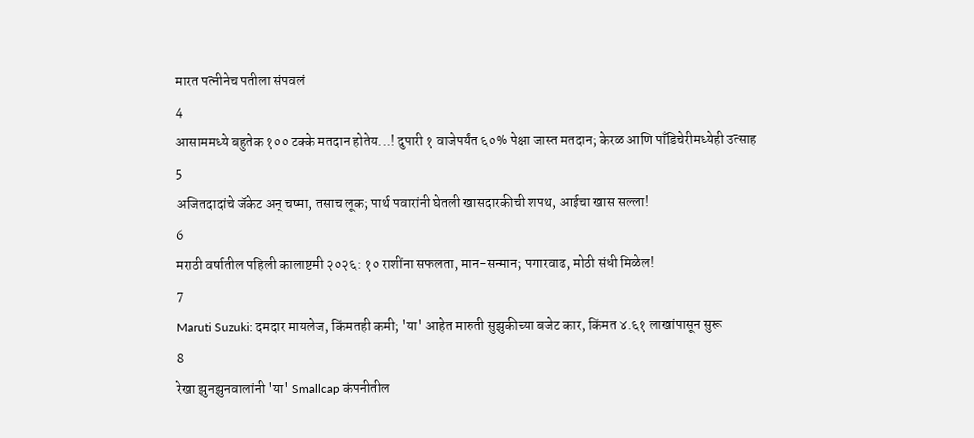मारत पत्नीनेच पतीला संपवलं
4
आसाममध्ये बहुतेक १०० टक्के मतदान होतेय...! दुपारी १ वाजेपर्यंत ६०% पेक्षा जास्त मतदान; केरळ आणि पाँडिचेरीमध्येही उत्साह
5
अजितदादांचे जॅकेट अन् चष्मा, तसाच लूक; पार्थ पवारांनी घेतली खासदारकीची शपथ, आईचा खास सल्ला!
6
मराठी वर्षातील पहिली कालाष्टमी २०२६: १० राशींना सफलता, मान-सन्मान; पगारवाढ, मोठी संधी मिळेल!
7
Maruti Suzuki: दमदार मायलेज, किंमतही कमी; 'या' आहेत मारुती सुझुकीच्या बजेट कार, किंमत ४.६१ लाखांपासून सुरू
8
रेखा झुनझुनवालांनी 'या' Smallcap कंपनीतील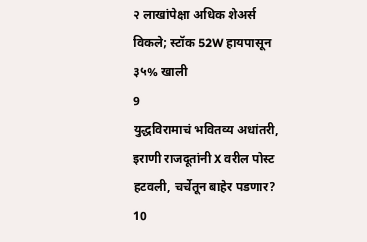२ लाखांपेक्षा अधिक शेअर्स विकले; स्टॉक 52W हायपासून ३५% खाली
9
युद्धविरामाचं भवितव्य अधांतरी, इराणी राजदूतांनी X वरील पोस्ट हटवली, चर्चेतून बाहेर पडणार?
10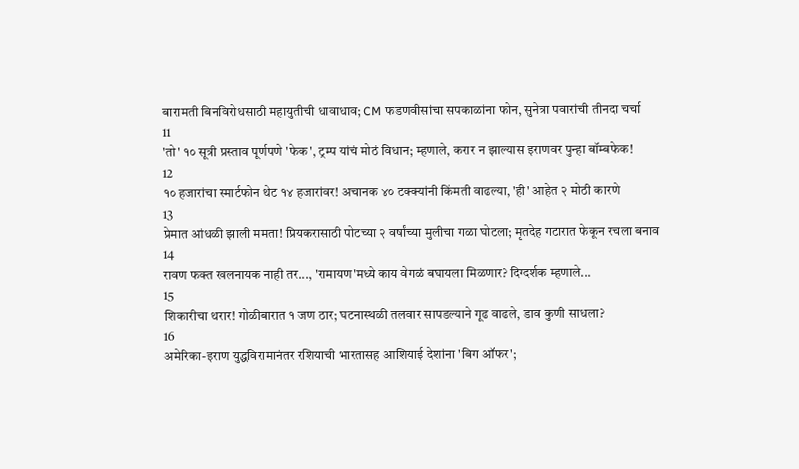बारामती बिनविरोधसाठी महायुतीची धावाधाव; CM फडणवीसांचा सपकाळांना फोन, सुनेत्रा पवारांची तीनदा चर्चा
11
'तो' १० सूत्री प्रस्ताव पूर्णपणे 'फेक', ट्रम्प यांचं मोठं विधान; म्हणाले, करार न झाल्यास इराणवर पुन्हा बॉम्बफेक!
12
१० हजारांचा स्मार्टफोन थेट १४ हजारांवर! अचानक ४० टक्क्यांनी किंमती वाढल्या, 'ही' आहेत २ मोठी कारणे
13
प्रेमात आंधळी झाली ममता! प्रियकरासाठी पोटच्या २ वर्षांच्या मुलीचा गळा घोटला; मृतदेह गटारात फेकून रचला बनाव
14
रावण फक्त खलनायक नाही तर..., 'रामायण'मध्ये काय वेगळं बघायला मिळणार? दिग्दर्शक म्हणाले...
15
शिकारीचा थरार! गोळीबारात १ जण ठार; घटनास्थळी तलवार सापडल्याने गूढ वाढले, डाव कुणी साधला?
16
अमेरिका-इराण युद्धविरामानंतर रशियाची भारतासह आशियाई देशांना 'बिग ऑफर';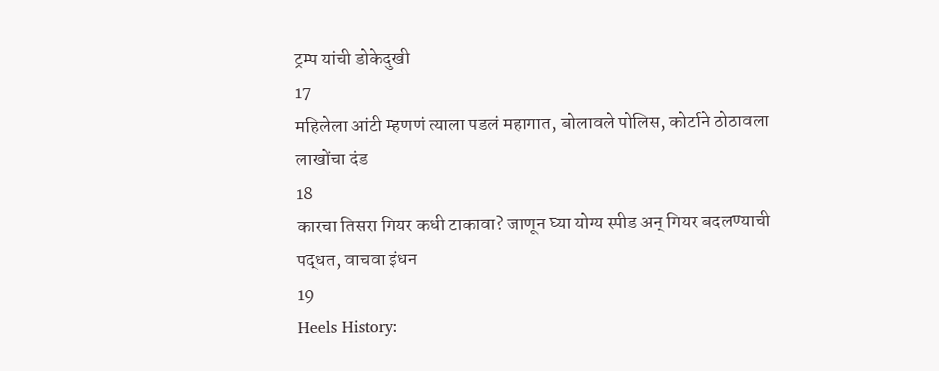ट्रम्प यांची डोकेदुखी
17
महिलेला आंटी म्हणणं त्याला पडलं महागात, बोलावले पोलिस, कोर्टाने ठोठावला लाखोंचा दंड
18
कारचा तिसरा गियर कधी टाकावा? जाणून घ्या योग्य स्पीड अन् गियर बदलण्याची पद्धत, वाचवा इंधन
19
Heels History: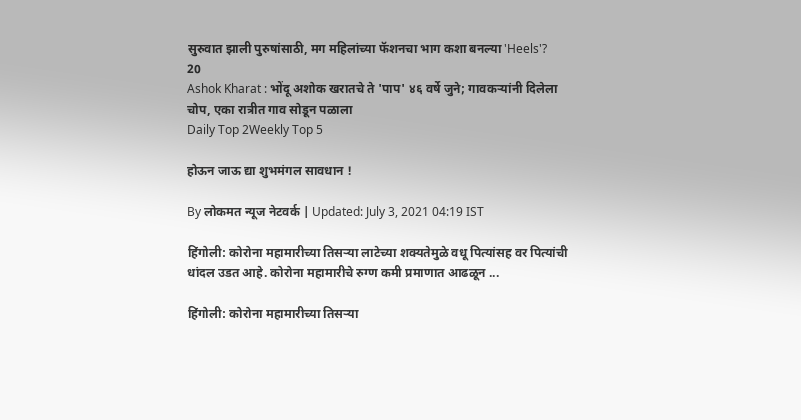सुरुवात झाली पुरुषांसाठी, मग महिलांच्या फॅशनचा भाग कशा बनल्या 'Heels'?
20
Ashok Kharat : भोंदू अशोक खरातचे ते 'पाप' ४६ वर्षे जुने; गावकऱ्यांनी दिलेला चोप, एका रात्रीत गाव सोडून पळाला
Daily Top 2Weekly Top 5

होऊन जाऊ द्या शुभमंगल सावधान !

By लोकमत न्यूज नेटवर्क | Updated: July 3, 2021 04:19 IST

हिंगोली: कोरोना महामारीच्या तिसऱ्या लाटेच्या शक्यतेमुळे वधू पित्यांसह वर पित्यांची धांदल उडत आहे. कोरोना महामारीचे रुग्ण कमी प्रमाणात आढळून ...

हिंगोली: कोरोना महामारीच्या तिसऱ्या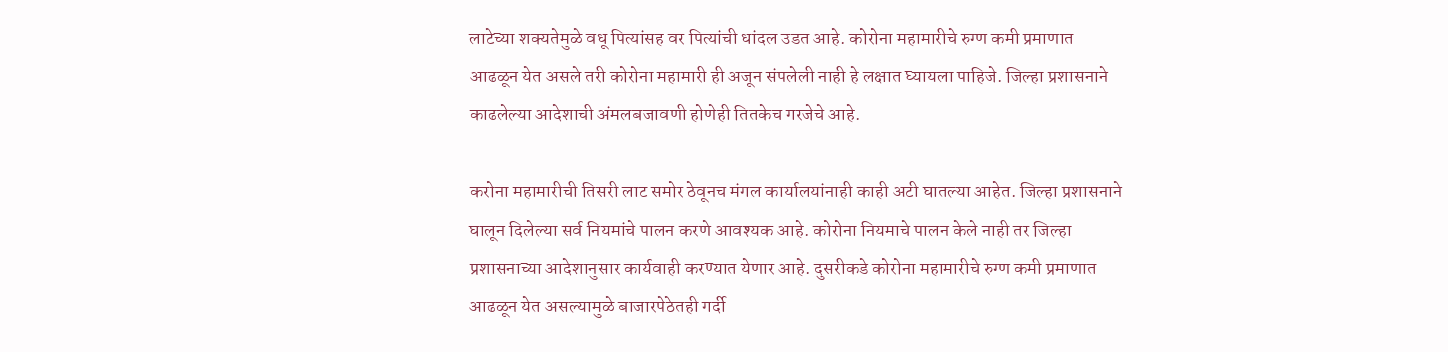लाटेच्या शक्यतेमुळे वधू पित्यांसह वर पित्यांची धांदल उडत आहे. कोरोना महामारीचे रुग्ण कमी प्रमाणात आढळून येत असले तरी कोरोना महामारी ही अजून संपलेली नाही हे लक्षात घ्यायला पाहिजे. जिल्हा प्रशासनाने काढलेल्या आदेशाची अंमलबजावणी होणेही तितकेच गरजेचे आहे.

करोना महामारीची तिसरी लाट समोर ठेवूनच मंगल कार्यालयांनाही काही अटी घातल्या आहेत. जिल्हा प्रशासनाने घालून दिलेल्या सर्व नियमांचे पालन करणे आवश्यक आहे. कोरोना नियमाचे पालन केले नाही तर जिल्हा प्रशासनाच्या आदेशानुसार कार्यवाही करण्यात येणार आहे. दुसरीकडे कोरोना महामारीचे रुग्ण कमी प्रमाणात आढळून येत असल्यामुळे बाजारपेठेतही गर्दी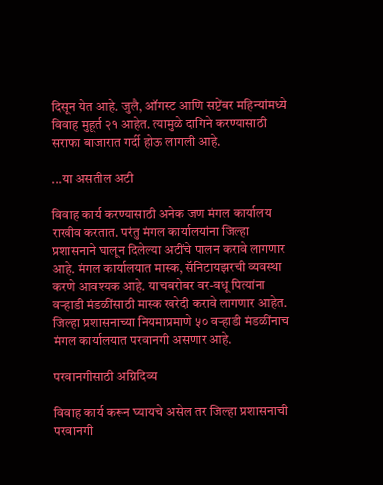दिसून येत आहे. जुलै, ऑगस्ट आणि सप्टेंबर महिन्यांमध्ये विवाह मुहूर्त २१ आहेत. त्यामुळे दागिने करण्यासाठी सराफा बाजारात गर्दी होऊ लागली आहे.

...या असतील अटी

विवाह कार्य करण्यासाठी अनेक जण मंगल कार्यालय राखीव करतात. परंतु मंगल कार्यालयांना जिल्हा प्रशासनाने घालून दिलेल्या अटींचे पालन करावे लागणार आहे. मंगल कार्यालयात मास्क, सॅनिटायझरची व्यवस्था करणे आवश्यक आहे. याचबरोबर वर-वधू पित्यांना वऱ्हाडी मंडळींसाठी मास्क खरेदी करावे लागणार आहेत. जिल्हा प्रशासनाच्या नियमाप्रमाणे ५० वऱ्हाडी मंडळींनाच मंगल कार्यालयात परवानगी असणार आहे.

परवानगीसाठी अग्निदिव्य

विवाह कार्य करून घ्यायचे असेल तर जिल्हा प्रशासनाची परवानगी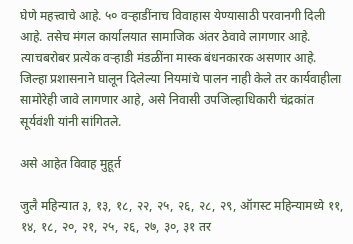घेणे महत्त्वाचे आहे. ५० वऱ्हाडींनाच विवाहास येण्यासाठी परवानगी दिली आहे. तसेच मंगल कार्यालयात सामाजिक अंतर ठेवावे लागणार आहे. त्याचबरोबर प्रत्येक वऱ्हाडी मंडळींना मास्क बंधनकारक असणार आहे. जिल्हा प्रशासनाने घालून दिलेल्या नियमांचे पालन नाही केले तर कार्यवाहीला सामोरेही जावे लागणार आहे, असे निवासी उपजिल्हाधिकारी चंद्रकांत सूर्यवंशी यांनी सांगितले.

असे आहेत विवाह मुहूर्त

जुलै महिन्यात ३, १३, १८, २२, २५, २६, २८, २९, ऑगस्ट महिन्यामध्ये ११, १४, १८, २०, २१, २५, २६, २७, ३०, ३१ तर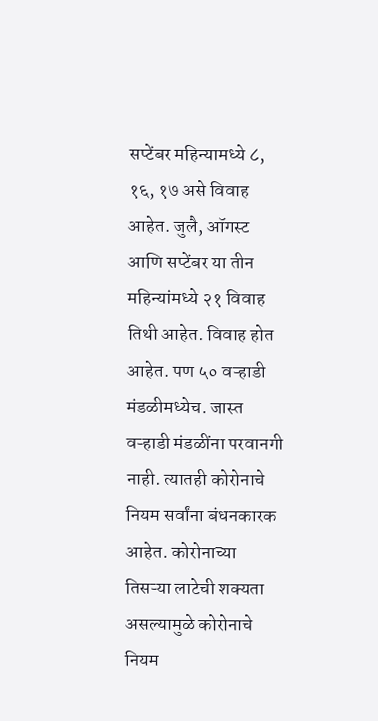सप्टेंबर महिन्यामध्ये ८, १६, १७ असे विवाह आहेत. जुलै, ऑगस्ट आणि सप्टेंबर या तीन महिन्यांमध्ये २१ विवाह तिथी आहेत. विवाह होत आहेत. पण ५० वऱ्हाडी मंडळीमध्येच. जास्त वऱ्हाडी मंडळींना परवानगी नाही. त्यातही कोरोनाचे नियम सर्वांना बंधनकारक आहेत. कोरोनाच्या तिसऱ्या लाटेची शक्यता असल्यामुळे कोरोनाचे नियम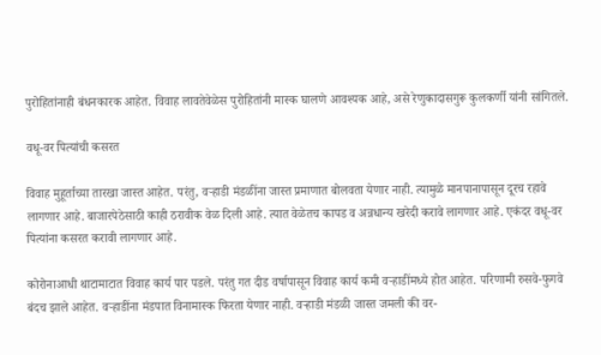पुरोहितांनाही बंधनकारक आहेत. विवाह लावतेवेळेस पुरोहितांनी मास्क घालणे आवश्यक आहे, असे रेणुकादासगुरू कुलकर्णी यांनी सांगितले.

वधू-वर पित्यांची कसरत

विवाह मुहूर्ताच्या तारखा जास्त आहेत. परंतु, वऱ्हाडी मंडळींना जास्त प्रमाणात बोलवता येणार नाही. त्यामुळे मानपानापासून दूरच रहावे लागणार आहे. बाजारपेठेसाठी काही ठरावीक वेळ दिली आहे. त्यात वेळेतच कापड व अन्नधान्य खरेदी करावे लागणार आहे. एकंदर वधू-वर पित्यांना कसरत करावी लागणार आहे.

कोरोनाआधी थाटामाटात विवाह कार्य पार पडले. परंतु गत दीड वर्षापासून विवाह कार्य कमी वऱ्हाडींमध्ये होत आहेत. परिणामी रुसवे-फुगवे बंदच झाले आहेत. वऱ्हाडींना मंडपात विनामास्क फिरता येणार नाही. वऱ्हाडी मंडळी जास्त जमली की वर-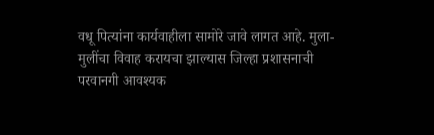वधू पित्यांना कार्यवाहीला सामोरे जावे लागत आहे. मुला-मुलींचा विवाह करायचा झाल्यास जिल्हा प्रशासनाची परवानगी आवश्यक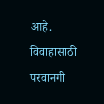आहे. विवाहासाठी परवानगी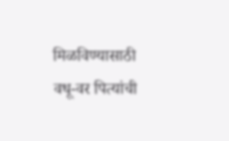मिळविण्यासाठी वधू-वर पित्यांची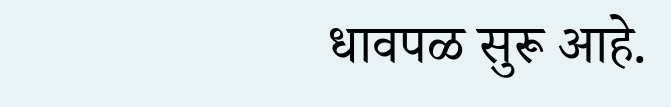धावपळ सुरू आहे.